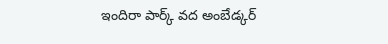ఇందిరా పార్క్ వద అంబేడ్కర్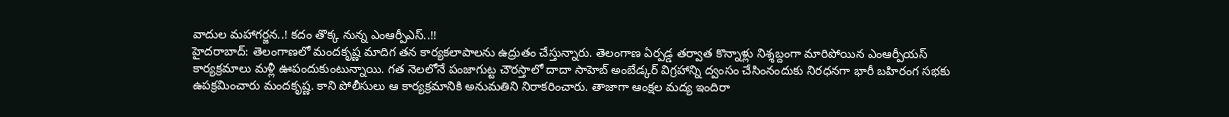వాదుల మహాగర్జన..! కదం తొక్క నున్న ఎంఆర్పీఎస్..!!
హైదరాబాద్: తెలంగాణలో మందకృష్ణ మాదిగ తన కార్యకలాపాలను ఉద్రుతం చేస్తున్నారు. తెలంగాణ ఏర్పడ్డ తర్వాత కొన్నాళ్లు నిశ్శబ్దంగా మారిపోయిన ఎంఆర్పీయస్ కార్యక్రమాలు మళ్లీ ఊపందుకుంటున్నాయి. గత నెలలోనే పంజాగుట్ట చౌరస్తాలో దాదా సాహెబ్ అంబేడ్కర్ విగ్రహాన్ని ద్వంసం చేసింనందుకు నిరధనగా భారీ బహిరంగ సభకు ఉపక్రమించారు మందకృష్ణ. కాని పోలీసులు ఆ కార్యక్రమానికి అనుమతిని నిరాకరించారు. తాజాగా ఆంక్షల మద్య ఇందిరా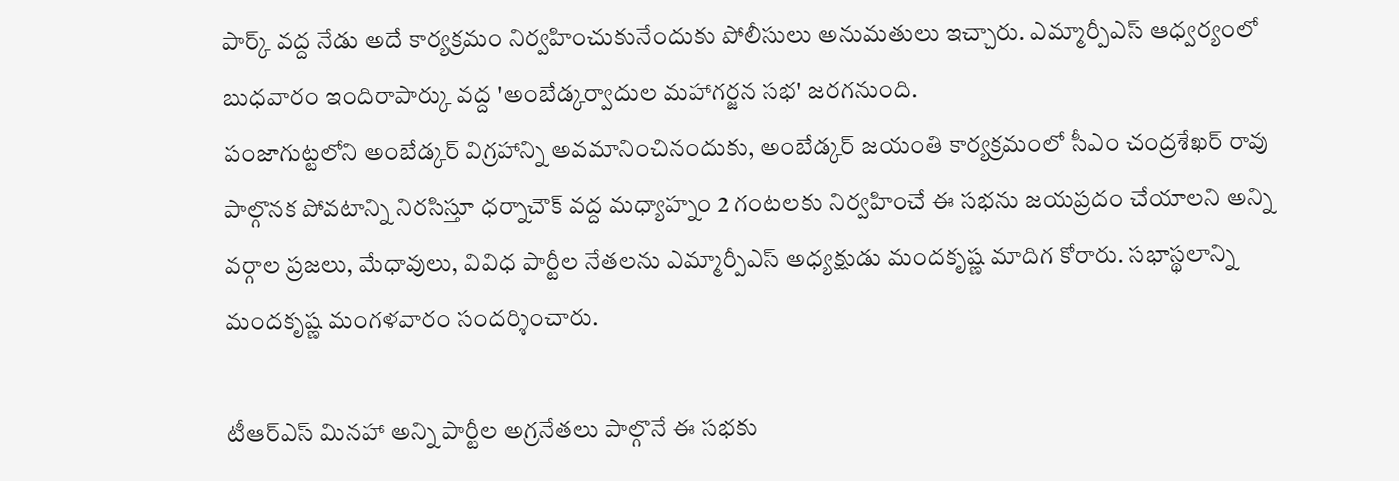పార్క్ వద్ద నేడు అదే కార్యక్రమం నిర్వహించుకునేందుకు పోలీసులు అనుమతులు ఇచ్చారు. ఎమ్మార్పీఎస్ ఆధ్వర్యంలో బుధవారం ఇందిరాపార్కు వద్ద 'అంబేడ్కర్వాదుల మహాగర్జన సభ' జరగనుంది.
పంజాగుట్టలోని అంబేడ్కర్ విగ్రహాన్ని అవమానించినందుకు, అంబేడ్కర్ జయంతి కార్యక్రమంలో సీఎం చంద్రశేఖర్ రావు పాల్గొనక పోవటాన్ని నిరసిస్తూ ధర్నాచౌక్ వద్ద మధ్యాహ్నం 2 గంటలకు నిర్వహించే ఈ సభను జయప్రదం చేయాలని అన్ని వర్గాల ప్రజలు, మేధావులు, వివిధ పార్టీల నేతలను ఎమ్మార్పీఎస్ అధ్యక్షుడు మందకృష్ణ మాదిగ కోరారు. సభాస్థలాన్ని మందకృష్ణ మంగళవారం సందర్శించారు.

టీఆర్ఎస్ మినహా అన్ని పార్టీల అగ్రనేతలు పాల్గొనే ఈ సభకు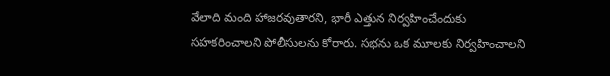వేలాది మంది హాజరవుతారని, భారీ ఎత్తున నిర్వహించేందుకు సహకరించాలని పోలీసులను కోరారు. సభను ఒక మూలకు నిర్వహించాలని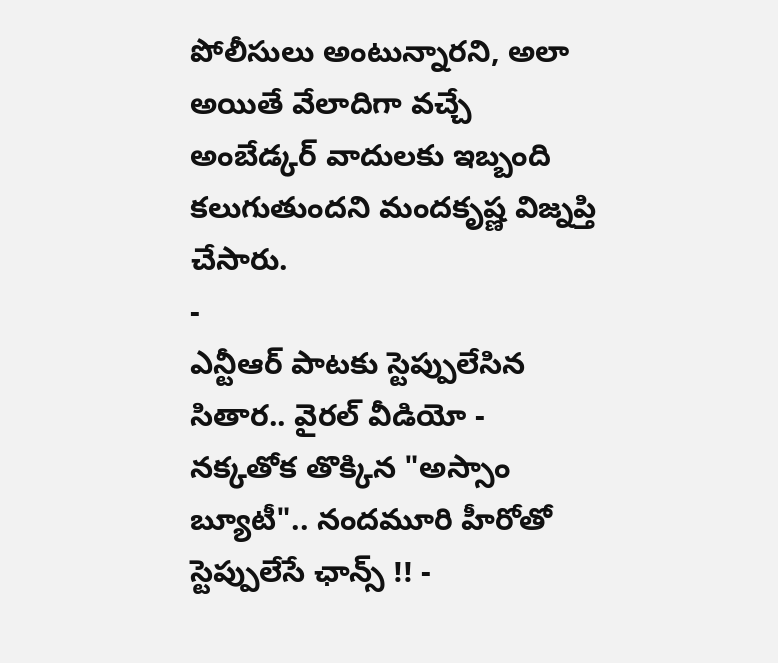పోలీసులు అంటున్నారని, అలా అయితే వేలాదిగా వచ్చే అంబేడ్కర్ వాదులకు ఇబ్బంది కలుగుతుందని మందకృష్ణ విజ్నప్తి చేసారు.
-
ఎన్టీఆర్ పాటకు స్టెప్పులేసిన సితార.. వైరల్ వీడియో -
నక్కతోక తొక్కిన "అస్సాం బ్యూటీ".. నందమూరి హీరోతో స్టెప్పులేసే ఛాన్స్ !! -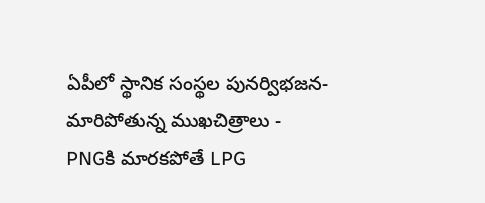ఏపీలో స్థానిక సంస్థల పునర్విభజన- మారిపోతున్న ముఖచిత్రాలు -
PNGకి మారకపోతే LPG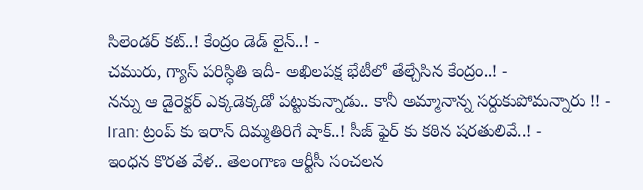సిలెండర్ కట్..! కేంద్రం డెడ్ లైన్..! -
చమురు, గ్యాస్ పరిస్ధితి ఇదీ- అఖిలపక్ష భేటీలో తేల్చేసిన కేంద్రం..! -
నన్ను ఆ డైరెక్టర్ ఎక్కడెక్కడో పట్టుకున్నాడు.. కానీ అమ్మానాన్న సర్దుకుపోమన్నారు !! -
Iran: ట్రంప్ కు ఇరాన్ దిమ్మతిరిగే షాక్..! సీజ్ ఫైర్ కు కఠిన షరతులివే..! -
ఇంధన కొరత వేళ.. తెలంగాణ ఆర్టీసీ సంచలన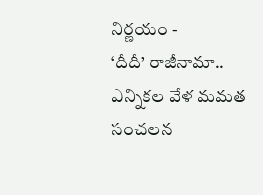నిర్ణయం -
‘దీదీ’ రాజీనామా.. ఎన్నికల వేళ మమత సంచలన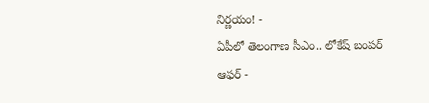నిర్ణయం! -
ఏపీలో తెలంగాణ సీఎం.. లోకేష్ బంపర్ ఆఫర్ -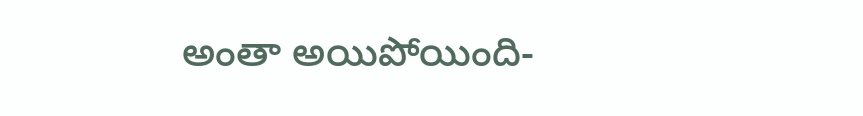అంతా అయిపోయింది-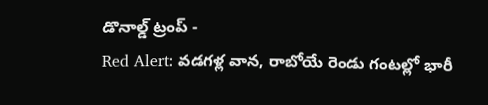డొనాల్డ్ ట్రంప్ -
Red Alert: వడగళ్ల వాన, రాబోయే రెండు గంటల్లో భారీ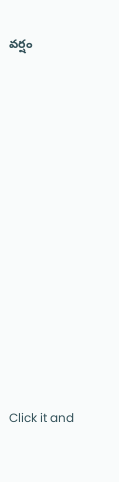వర్షం












Click it and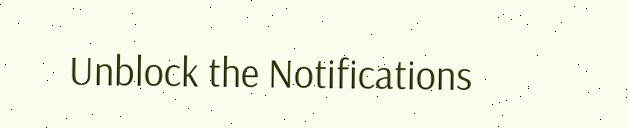Unblock the Notifications